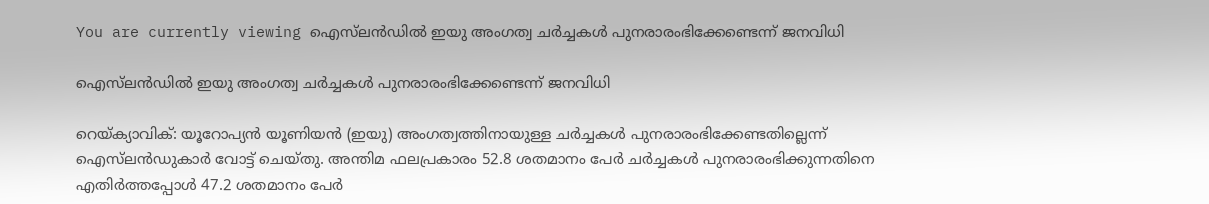You are currently viewing ഐസ്‌ലൻഡിൽ ഇയു അംഗത്വ ചർച്ചകൾ പുനരാരംഭിക്കേണ്ടെന്ന് ജനവിധി

ഐസ്‌ലൻഡിൽ ഇയു അംഗത്വ ചർച്ചകൾ പുനരാരംഭിക്കേണ്ടെന്ന് ജനവിധി

റെയ്‌ക്യാവിക്: യൂറോപ്യൻ യൂണിയൻ (ഇയു) അംഗത്വത്തിനായുള്ള ചർച്ചകൾ പുനരാരംഭിക്കേണ്ടതില്ലെന്ന് ഐസ്‌ലൻഡുകാർ വോട്ട് ചെയ്തു. അന്തിമ ഫലപ്രകാരം 52.8 ശതമാനം പേർ ചർച്ചകൾ പുനരാരംഭിക്കുന്നതിനെ എതിർത്തപ്പോൾ 47.2 ശതമാനം പേർ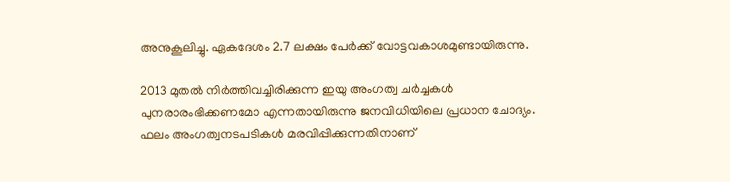അനുകൂലിച്ചു. ഏകദേശം 2.7 ലക്ഷം പേർക്ക് വോട്ടവകാശമുണ്ടായിരുന്നു.

2013 മുതൽ നിർത്തിവച്ചിരിക്കുന്ന ഇയു അംഗത്വ ചർച്ചകൾ പുനരാരംഭിക്കണമോ എന്നതായിരുന്നു ജനവിധിയിലെ പ്രധാന ചോദ്യം. ഫലം അംഗത്വനടപടികൾ മരവിപ്പിക്കുന്നതിനാണ്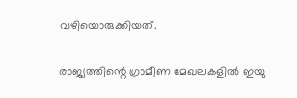വഴിയൊരുക്കിയത്.

രാജ്യത്തിന്റെ ഗ്രാമീണ മേഖലകളിൽ ഇയു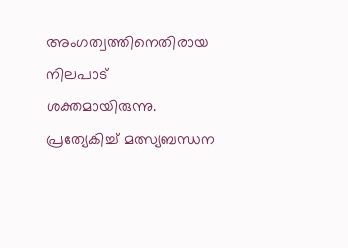അംഗത്വത്തിനെതിരായ നിലപാട് ശക്തമായിരുന്നു. പ്രത്യേകിച്ച് മത്സ്യബന്ധന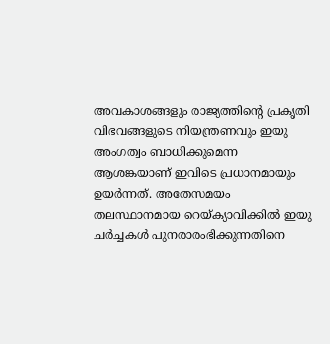അവകാശങ്ങളും രാജ്യത്തിന്റെ പ്രകൃതി വിഭവങ്ങളുടെ നിയന്ത്രണവും ഇയു അംഗത്വം ബാധിക്കുമെന്ന ആശങ്കയാണ് ഇവിടെ പ്രധാനമായും ഉയർന്നത്. അതേസമയം തലസ്ഥാനമായ റെയ്‌ക്യാവിക്കിൽ ഇയു ചർച്ചകൾ പുനരാരംഭിക്കുന്നതിനെ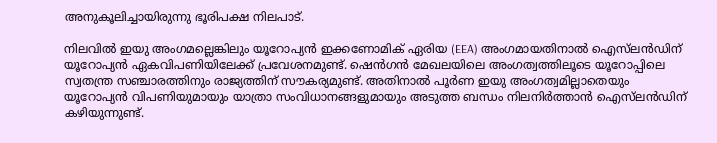അനുകൂലിച്ചായിരുന്നു ഭൂരിപക്ഷ നിലപാട്.

നിലവിൽ ഇയു അംഗമല്ലെങ്കിലും യൂറോപ്യൻ ഇക്കണോമിക് ഏരിയ (EEA) അംഗമായതിനാൽ ഐസ്‌ലൻഡിന് യൂറോപ്യൻ ഏകവിപണിയിലേക്ക് പ്രവേശനമുണ്ട്. ഷെൻഗൻ മേഖലയിലെ അംഗത്വത്തിലൂടെ യൂറോപ്പിലെ സ്വതന്ത്ര സഞ്ചാരത്തിനും രാജ്യത്തിന് സൗകര്യമുണ്ട്. അതിനാൽ പൂർണ ഇയു അംഗത്വമില്ലാതെയും യൂറോപ്യൻ വിപണിയുമായും യാത്രാ സംവിധാനങ്ങളുമായും അടുത്ത ബന്ധം നിലനിർത്താൻ ഐസ്‌ലൻഡിന് കഴിയുന്നുണ്ട്.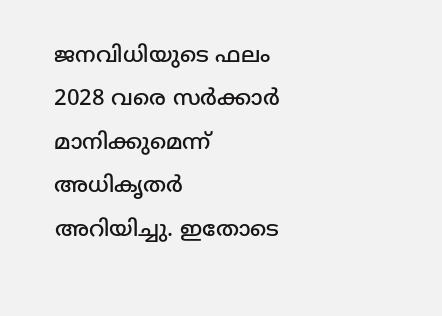ജനവിധിയുടെ ഫലം 2028 വരെ സർക്കാർ മാനിക്കുമെന്ന് അധികൃതർ അറിയിച്ചു. ഇതോടെ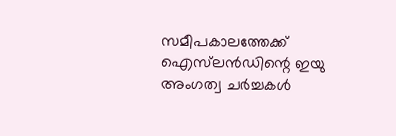സമീപകാലത്തേക്ക് ഐസ്‌ലൻഡിന്റെ ഇയു അംഗത്വ ചർച്ചകൾ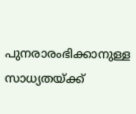പുനരാരംഭിക്കാനുള്ള സാധ്യതയ്ക്ക്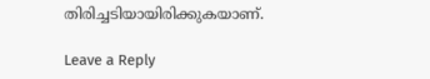തിരിച്ചടിയായിരിക്കുകയാണ്.

Leave a Reply